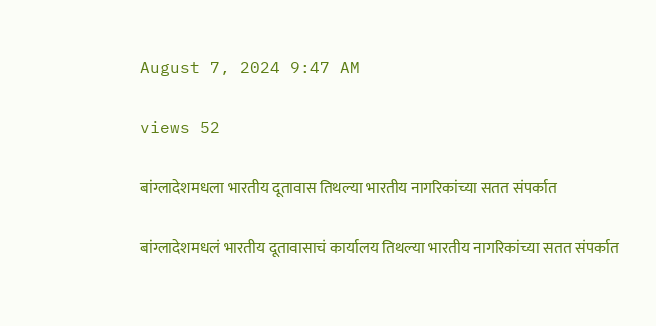August 7, 2024 9:47 AM

views 52

बांग्लादेशमधला भारतीय दूतावास तिथल्या भारतीय नागरिकांच्या सतत संपर्कात

बांग्लादेशमधलं भारतीय दूतावासाचं कार्यालय तिथल्या भारतीय नागरिकांच्या सतत संपर्कात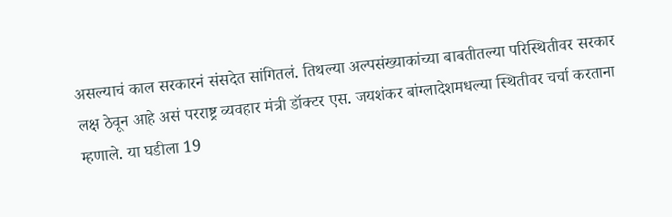असल्याचं काल सरकारनं संसदेत सांगितलं. तिथल्या अल्पसंख्याकांच्या बाबतीतल्या परिस्थितीवर सरकार लक्ष ठेवून आहे असं परराष्ट्र व्यवहार मंत्री डॉक्टर एस. जयशंकर बांग्लादेशमधल्या स्थितीवर चर्चा करताना म्हणाले. या घडीला 19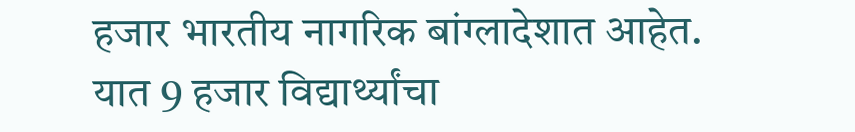हजार भारतीय नागरिक बांग्लादेशात आहेत. यात 9 हजार विद्यार्थ्यांचा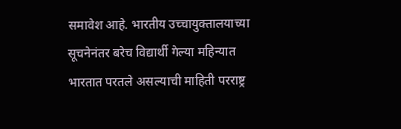समावेश आहे. भारतीय उच्चायुक्तालयाच्या सूचनेनंतर बरेच विद्यार्थी गेल्या महिन्यात भारतात परतले असल्याची माहिती परराष्ट्र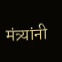मंत्र्यांनी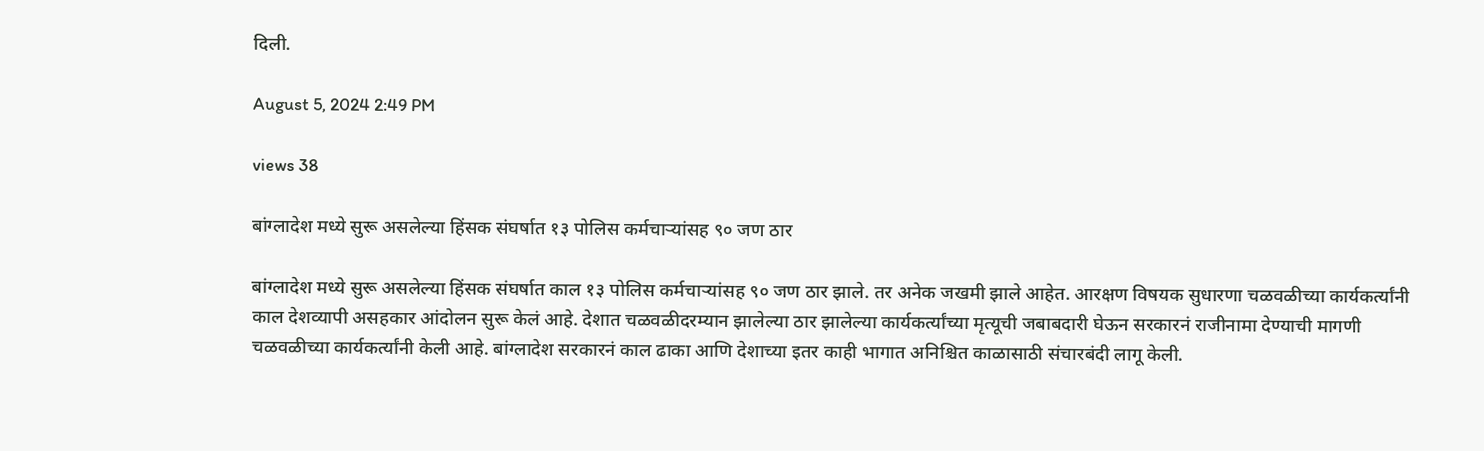दिली.

August 5, 2024 2:49 PM

views 38

बांग्लादेश मध्ये सुरू असलेल्या हिंसक संघर्षात १३ पोलिस कर्मचाऱ्यांसह ९० जण ठार

बांग्लादेश मध्ये सुरू असलेल्या हिंसक संघर्षात काल १३ पोलिस कर्मचाऱ्यांसह ९० जण ठार झाले. तर अनेक जखमी झाले आहेत. आरक्षण विषयक सुधारणा चळवळीच्या कार्यकर्त्यांनी काल देशव्यापी असहकार आंदोलन सुरू केलं आहे. देशात चळवळीदरम्यान झालेल्या ठार झालेल्या कार्यकर्त्यांच्या मृत्यूची जबाबदारी घेऊन सरकारनं राजीनामा देण्याची मागणी चळवळीच्या कार्यकर्त्यांनी केली आहे. बांग्लादेश सरकारनं काल ढाका आणि देशाच्या इतर काही भागात अनिश्चित काळासाठी संचारबंदी लागू केली.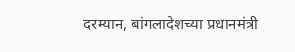दरम्यान, बांगलादेशच्या प्रधानमंत्री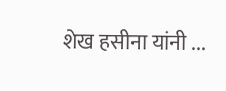शेख हसीना यांनी ...